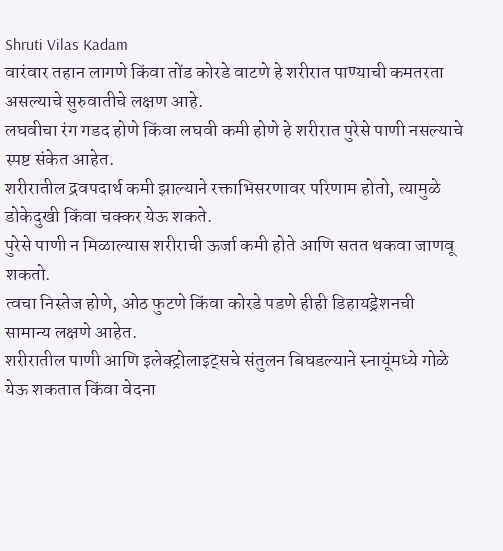Shruti Vilas Kadam
वारंवार तहान लागणे किंवा तोंड कोरडे वाटणे हे शरीरात पाण्याची कमतरता असल्याचे सुरुवातीचे लक्षण आहे.
लघवीचा रंग गडद होणे किंवा लघवी कमी होणे हे शरीरात पुरेसे पाणी नसल्याचे स्पष्ट संकेत आहेत.
शरीरातील द्रवपदार्थ कमी झाल्याने रक्ताभिसरणावर परिणाम होतो, त्यामुळे डोकेदुखी किंवा चक्कर येऊ शकते.
पुरेसे पाणी न मिळाल्यास शरीराची ऊर्जा कमी होते आणि सतत थकवा जाणवू शकतो.
त्वचा निस्तेज होणे, ओठ फुटणे किंवा कोरडे पडणे हीही डिहायड्रेशनची सामान्य लक्षणे आहेत.
शरीरातील पाणी आणि इलेक्ट्रोलाइट्सचे संतुलन बिघडल्याने स्नायूंमध्ये गोळे येऊ शकतात किंवा वेदना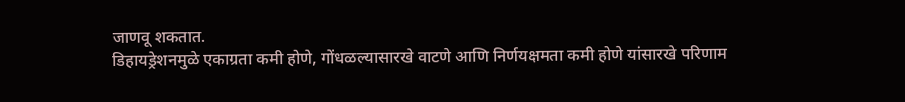जाणवू शकतात.
डिहायड्रेशनमुळे एकाग्रता कमी होणे, गोंधळल्यासारखे वाटणे आणि निर्णयक्षमता कमी होणे यांसारखे परिणाम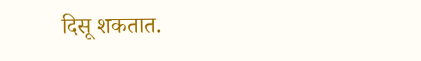दिसू शकतात.